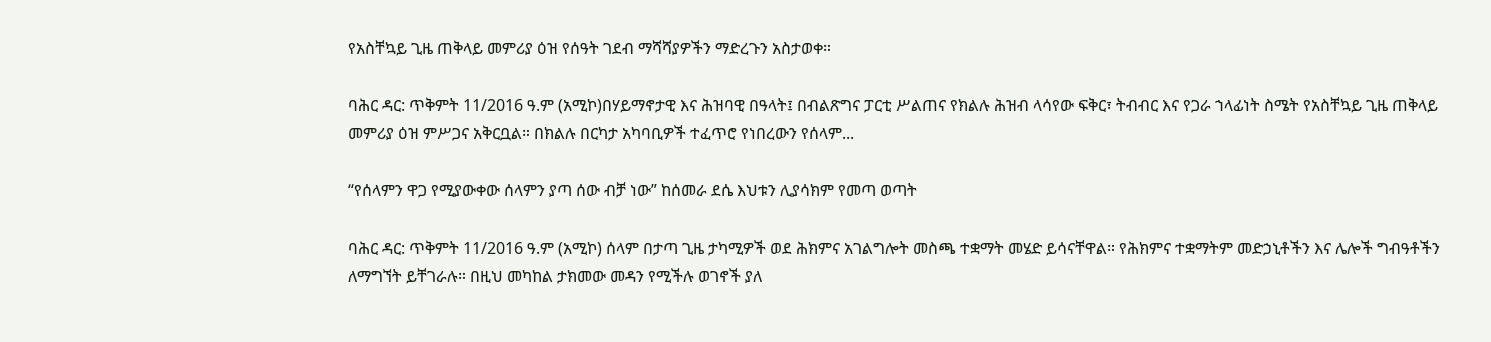የአስቸኳይ ጊዜ ጠቅላይ መምሪያ ዕዝ የሰዓት ገደብ ማሻሻያዎችን ማድረጉን አስታወቀ።

ባሕር ዳር: ጥቅምት 11/2016 ዓ.ም (አሚኮ)በሃይማኖታዊ እና ሕዝባዊ በዓላት፤ በብልጽግና ፓርቲ ሥልጠና የክልሉ ሕዝብ ላሳየው ፍቅር፣ ትብብር እና የጋራ ኀላፊነት ስሜት የአስቸኳይ ጊዜ ጠቅላይ መምሪያ ዕዝ ምሥጋና አቅርቧል። በክልሉ በርካታ አካባቢዎች ተፈጥሮ የነበረውን የሰላም...

“የሰላምን ዋጋ የሚያውቀው ሰላምን ያጣ ሰው ብቻ ነው” ከሰመራ ደሴ እህቱን ሊያሳክም የመጣ ወጣት

ባሕር ዳር: ጥቅምት 11/2016 ዓ.ም (አሚኮ) ሰላም በታጣ ጊዜ ታካሚዎች ወደ ሕክምና አገልግሎት መስጫ ተቋማት መሄድ ይሳናቸዋል። የሕክምና ተቋማትም መድኃኒቶችን እና ሌሎች ግብዓቶችን ለማግኘት ይቸገራሉ። በዚህ መካከል ታክመው መዳን የሚችሉ ወገኖች ያለ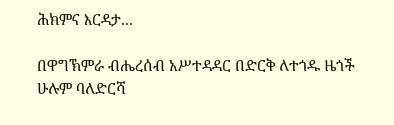ሕክምና እርዳታ...

በዋግኽምራ ብሔረሰብ አሥተዳዳር በድርቅ ለተጎዱ ዜጎች ሁሉም ባለድርሻ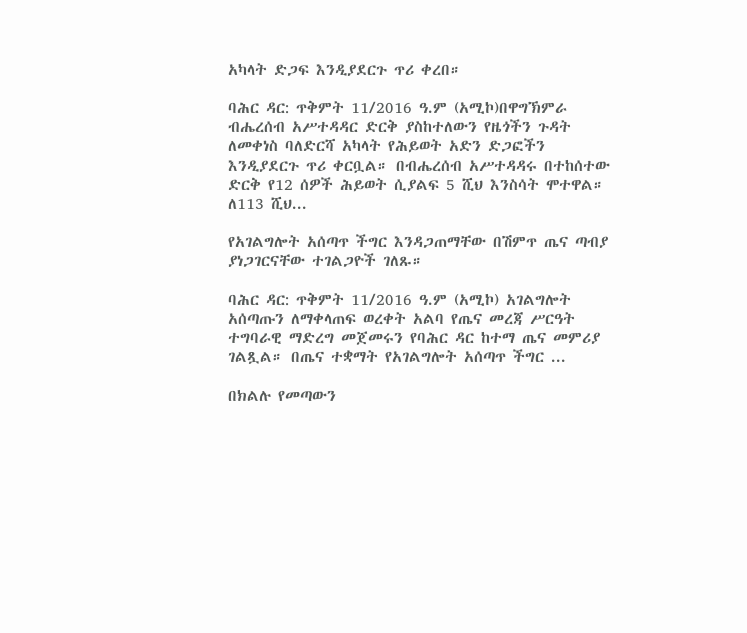አካላት ድጋፍ እንዲያደርጉ ጥሪ ቀረበ።

ባሕር ዳር: ጥቅምት 11/2016 ዓ.ም (አሚኮ)በዋግኽምራ ብሔረሰብ አሥተዳዳር ድርቅ ያስከተለውን የዜጎችን ጉዳት ለመቀነስ ባለድርሻ አካላት የሕይወት አድን ድጋፎችን እንዲያደርጉ ጥሪ ቀርቧል። በብሔረሰብ አሥተዳዳሩ በተከሰተው ድርቅ የ12 ሰዎች ሕይወት ሲያልፍ 5 ሺህ እንስሳት ሞተዋል። ለ113 ሺህ...

የአገልግሎት አሰጣጥ ችግር እንዳጋጠማቸው በሽምጥ ጤና ጣብያ ያነጋገርናቸው ተገልጋዮች ገለጹ።

ባሕር ዳር: ጥቅምት 11/2016 ዓ.ም (አሚኮ) አገልግሎት አሰጣጡን ለማቀላጠፍ ወረቀት አልባ የጤና መረጃ ሥርዓት ተግባራዊ ማድረግ መጀመሩን የባሕር ዳር ከተማ ጤና መምሪያ ገልጿል። በጤና ተቋማት የአገልግሎት አሰጣጥ ችግር ...

በክልሉ የመጣውን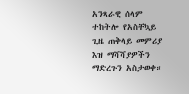አንጻራዊ ሰላም ተከትሎ የአስቸኳይ ጊዜ ጠቅላይ መምሪያ እዝ ማሻሻያዎችን ማድረጉን አስታወቀ።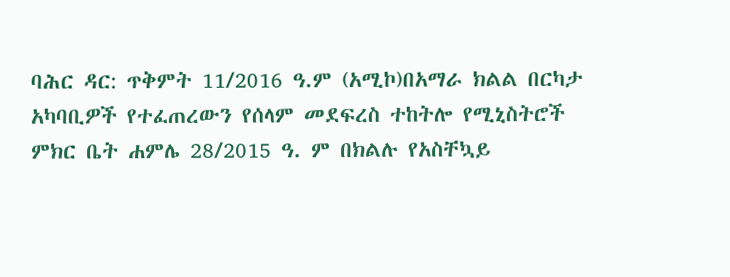ባሕር ዳር: ጥቅምት 11/2016 ዓ.ም (አሚኮ)በአማራ ክልል በርካታ አካባቢዎች የተፈጠረውን የሰላም መደፍረስ ተከትሎ የሚኒስትሮች ምክር ቤት ሐምሌ 28/2015 ዓ. ም በክልሉ የአስቸኳይ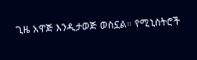ጊዜ አዋጅ እንዲታወጅ ወስኗል። የሚኒስትሮች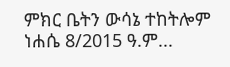ምክር ቤትን ውሳኔ ተከትሎም ነሐሴ 8/2015 ዓ.ም...